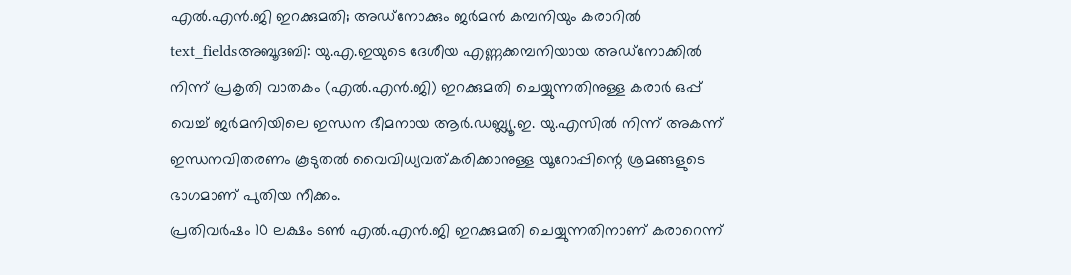എൽ.എൻ.ജി ഇറക്കുമതി; അഡ്നോക്കും ജർമൻ കമ്പനിയും കരാറിൽ
text_fieldsഅബൂദബി: യു.എ.ഇയുടെ ദേശീയ എണ്ണക്കമ്പനിയായ അഡ്നോക്കിൽ നിന്ന് പ്രകൃതി വാതകം (എൽ.എൻ.ജി) ഇറക്കുമതി ചെയ്യുന്നതിനുള്ള കരാർ ഒപ്പ് വെച്ച് ജർമനിയിലെ ഇന്ധന ഭീമനായ ആർ.ഡബ്ല്യൂ.ഇ. യു.എസിൽ നിന്ന് അകന്ന് ഇന്ധനവിതരണം കൂടുതൽ വൈവിധ്യവത്കരിക്കാനുള്ള യൂറോപ്പിന്റെ ശ്രമങ്ങളുടെ ഭാഗമാണ് പുതിയ നീക്കം.
പ്രതിവർഷം 10 ലക്ഷം ടൺ എൽ.എൻ.ജി ഇറക്കുമതി ചെയ്യുന്നതിനാണ് കരാറെന്ന്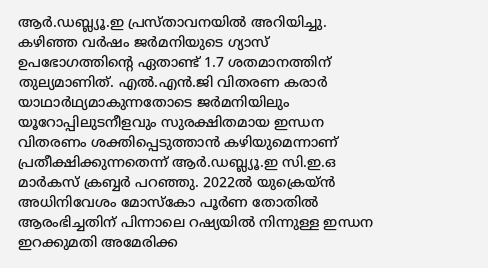ആർ.ഡബ്ല്യൂ.ഇ പ്രസ്താവനയിൽ അറിയിച്ചു. കഴിഞ്ഞ വർഷം ജർമനിയുടെ ഗ്യാസ് ഉപഭോഗത്തിന്റെ ഏതാണ്ട് 1.7 ശതമാനത്തിന് തുല്യമാണിത്. എൽ.എൻ.ജി വിതരണ കരാർ യാഥാർഥ്യമാകുന്നതോടെ ജർമനിയിലും യൂറോപ്പിലുടനീളവും സുരക്ഷിതമായ ഇന്ധന വിതരണം ശക്തിപ്പെടുത്താൻ കഴിയുമെന്നാണ് പ്രതീക്ഷിക്കുന്നതെന്ന് ആർ.ഡബ്ല്യൂ.ഇ സി.ഇ.ഒ മാർകസ് ക്രബ്ബർ പറഞ്ഞു. 2022ൽ യുക്രെയ്ൻ അധിനിവേശം മോസ്കോ പൂർണ തോതിൽ ആരംഭിച്ചതിന് പിന്നാലെ റഷ്യയിൽ നിന്നുള്ള ഇന്ധന ഇറക്കുമതി അമേരിക്ക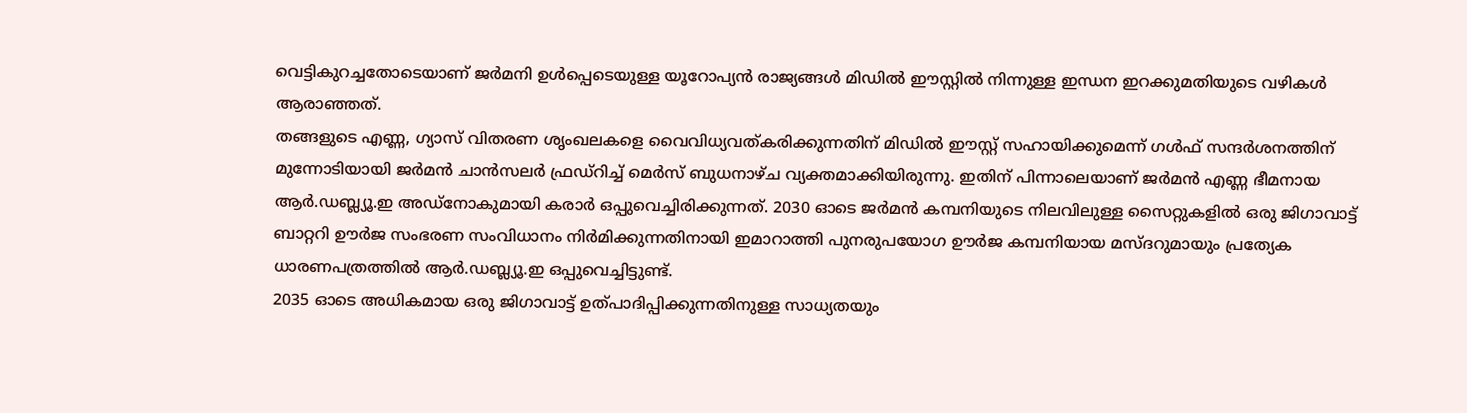വെട്ടികുറച്ചതോടെയാണ് ജർമനി ഉൾപ്പെടെയുള്ള യൂറോപ്യൻ രാജ്യങ്ങൾ മിഡിൽ ഈസ്റ്റിൽ നിന്നുള്ള ഇന്ധന ഇറക്കുമതിയുടെ വഴികൾ ആരാഞ്ഞത്.
തങ്ങളുടെ എണ്ണ, ഗ്യാസ് വിതരണ ശൃംഖലകളെ വൈവിധ്യവത്കരിക്കുന്നതിന് മിഡിൽ ഈസ്റ്റ് സഹായിക്കുമെന്ന് ഗൾഫ് സന്ദർശനത്തിന് മുന്നോടിയായി ജർമൻ ചാൻസലർ ഫ്രഡ്റിച്ച് മെർസ് ബുധനാഴ്ച വ്യക്തമാക്കിയിരുന്നു. ഇതിന് പിന്നാലെയാണ് ജർമൻ എണ്ണ ഭീമനായ ആർ.ഡബ്ല്യൂ.ഇ അഡ്നോകുമായി കരാർ ഒപ്പുവെച്ചിരിക്കുന്നത്. 2030 ഓടെ ജർമൻ കമ്പനിയുടെ നിലവിലുള്ള സൈറ്റുകളിൽ ഒരു ജിഗാവാട്ട് ബാറ്ററി ഊർജ സംഭരണ സംവിധാനം നിർമിക്കുന്നതിനായി ഇമാറാത്തി പുനരുപയോഗ ഊർജ കമ്പനിയായ മസ്ദറുമായും പ്രത്യേക ധാരണപത്രത്തിൽ ആർ.ഡബ്ല്യൂ.ഇ ഒപ്പുവെച്ചിട്ടുണ്ട്.
2035 ഓടെ അധികമായ ഒരു ജിഗാവാട്ട് ഉത്പാദിപ്പിക്കുന്നതിനുള്ള സാധ്യതയും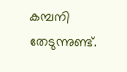കമ്പനി തേടുന്നുണ്ട്.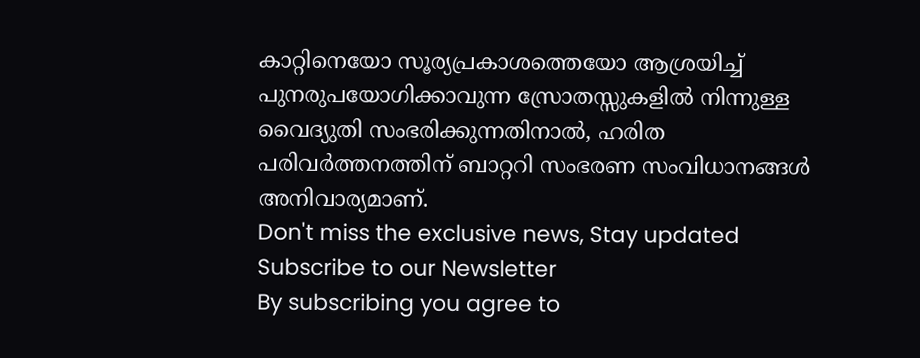കാറ്റിനെയോ സൂര്യപ്രകാശത്തെയോ ആശ്രയിച്ച് പുനരുപയോഗിക്കാവുന്ന സ്രോതസ്സുകളിൽ നിന്നുള്ള വൈദ്യുതി സംഭരിക്കുന്നതിനാൽ, ഹരിത പരിവർത്തനത്തിന് ബാറ്ററി സംഭരണ സംവിധാനങ്ങൾ അനിവാര്യമാണ്.
Don't miss the exclusive news, Stay updated
Subscribe to our Newsletter
By subscribing you agree to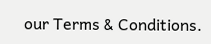our Terms & Conditions.